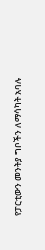የፓርቲውን መንትያ ግቦችን ለማሳካት አባሉ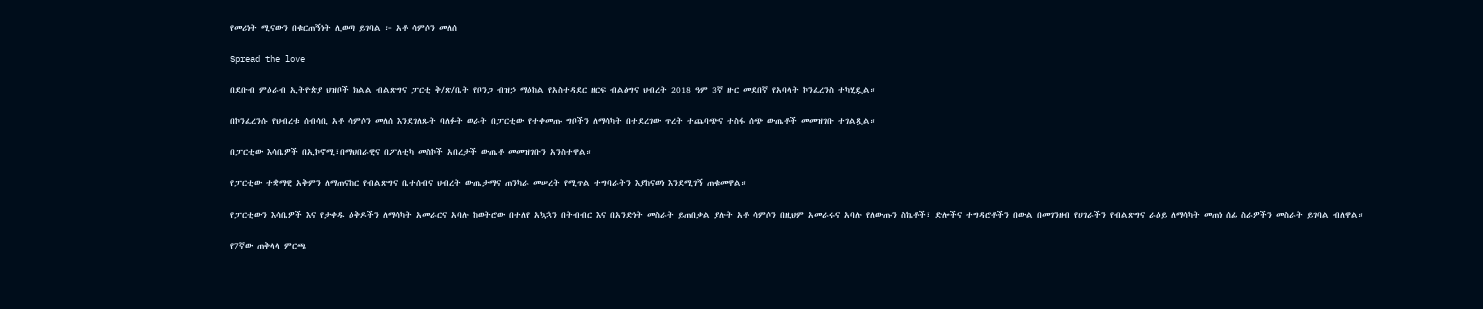የመሪነት ሚናውን በቁርጠኝነት ሊወጣ ይገባል ፦ አቶ ሳምሶን መለሰ

Spread the love

በደቡብ ምዕራብ ኢትዮጵያ ህዝቦች ክልል ብልጽግና ፓርቲ ቅ/ጽ/ቤት የቦንጋ ብዝኃ ማዕከል የአስተዳደር ዘርፍ ብልፅግና ህብረት 2018 ዓም 3ኛ ዙር መደበኛ የአባላት ኮንፈረንስ ተካሂዷል።

በኮንፈረንሱ የህብረቱ ሰብሳቢ አቶ ሳምሶን መለሰ እንደገለጹት ባለፉት ወራት በፓርቲው የተቀመጡ ግቦችን ለማሳካት በተደረገው ጥረት ተጨባጭና ተስፋ ሰጭ ውጤቶች መመዝገቡ ተገልጿል።

በፓርቲው እሳቤዎች በኢኮኖሚ፣በማህበራዊና በፖለቲካ መስኮች አበረታች ውጤቶ መመዝገቡን አንስተዋል።

የፓርቲው ተቋማዊ አቅምን ለማጠናከር የብልጽግና ቤተሰብና ህብረት ውጤታማና ጠንካራ መሠረት የሚጥል ተግባራትን እያከናወነ እንደሚገኝ ጠቁመዋል።

የፓርቲውን እሳቤዎች እና የታቀዱ ዕቅዶችን ለማሳካት አመራርና አባሉ ከወትሮው በተለየ አኳኋን በትብብር እና በአንድነት መስራት ይጠበቃል ያሉት አቶ ሳምሶን በዚህም አመራሩና አባሉ የለውጡን ስኬቶች፣ ድሎችና ተግዳሮቶችን በውል በመገንዘብ የሀገራችን የብልጽግና ራዕይ ለማሳካት መጠነ ሰፊ ስራዎችን መስራት ይገባል ብለዋል።

የ7ኛው ጠቅላላ ምርጫ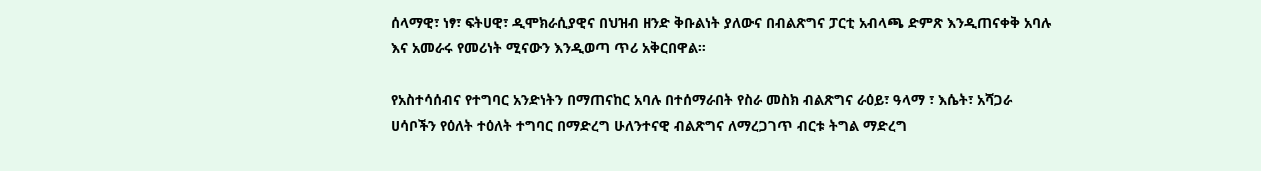ሰላማዊ፣ ነፃ፣ ፍትሀዊ፣ ዲሞክራሲያዊና በህዝብ ዘንድ ቅቡልነት ያለውና በብልጽግና ፓርቲ አብላጫ ድምጽ እንዲጠናቀቅ አባሉ እና አመራሩ የመሪነት ሚናውን እንዲወጣ ጥሪ አቅርበዋል።

የአስተሳሰብና የተግባር አንድነትን በማጠናከር አባሉ በተሰማራበት የስራ መስክ ብልጽግና ራዕይ፣ ዓላማ ፣ እሴት፣ አሻጋራ ሀሳቦችን የዕለት ተዕለት ተግባር በማድረግ ሁለንተናዊ ብልጽግና ለማረጋገጥ ብርቱ ትግል ማድረግ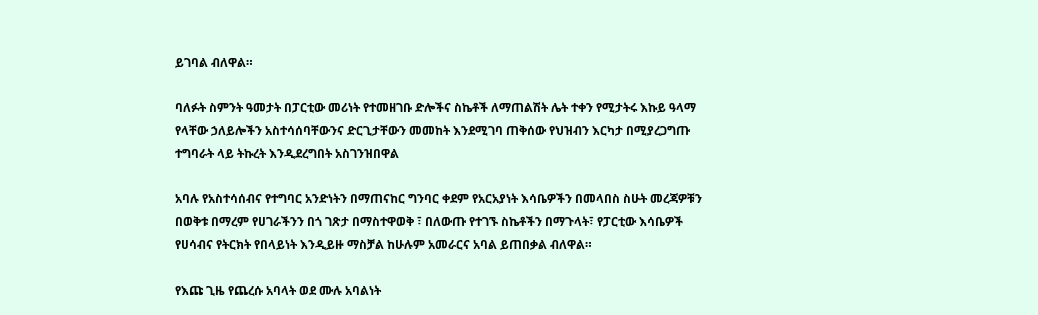ይገባል ብለዋል።

ባለፉት ስምንት ዓመታት በፓርቲው መሪነት የተመዘገቡ ድሎችና ስኬቶች ለማጠልሽት ሌት ተቀን የሚታትሩ እኩይ ዓላማ የላቸው ኃለይሎችን አስተሳሰባቸውንና ድርጊታቸውን መመከት እንደሚገባ ጠቅሰው የህዝብን እርካታ በሚያረጋግጡ ተግባራት ላይ ትኩረት እንዲደረግበት አስገንዝበዋል

አባሉ የአስተሳሰብና የተግባር አንድነትን በማጠናከር ግንባር ቀደም የአርአያነት እሳቤዎችን በመላበስ ስሁት መረጃዎቹን በወቅቱ በማረም የሀገራችንን በጎ ገጽታ በማስተዋወቅ ፣ በለውጡ የተገኙ ስኬቶችን በማጉላት፣ የፓርቲው እሳቤዎች የሀሳብና የትርክት የበላይነት እንዲይዙ ማስቻል ከሁሉም አመራርና አባል ይጠበቃል ብለዋል።

የእጩ ጊዜ የጨረሱ አባላት ወደ ሙሉ አባልነት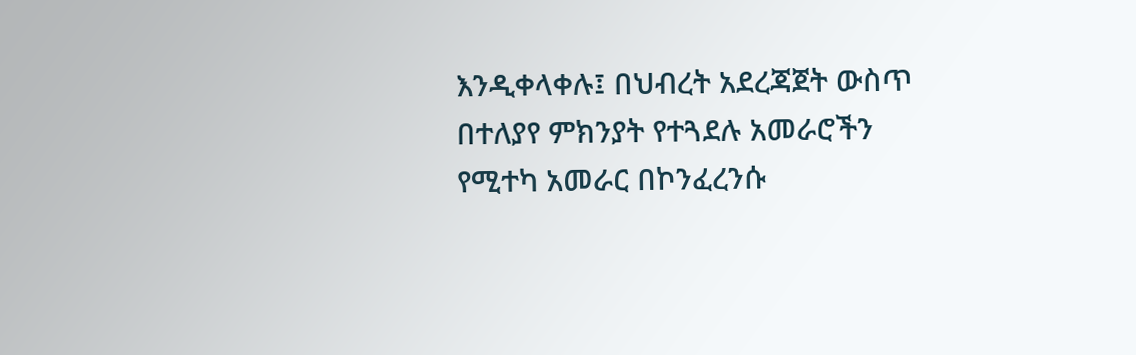እንዲቀላቀሉ፤ በህብረት አደረጃጀት ውስጥ በተለያየ ምክንያት የተጓደሉ አመራሮችን የሚተካ አመራር በኮንፈረንሱ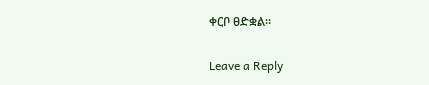ቀርቦ ፀድቋል።

Leave a Reply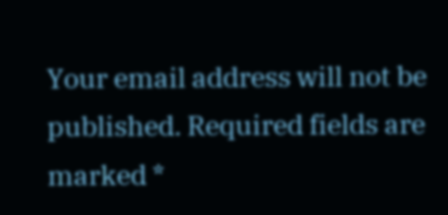Your email address will not be published. Required fields are marked *